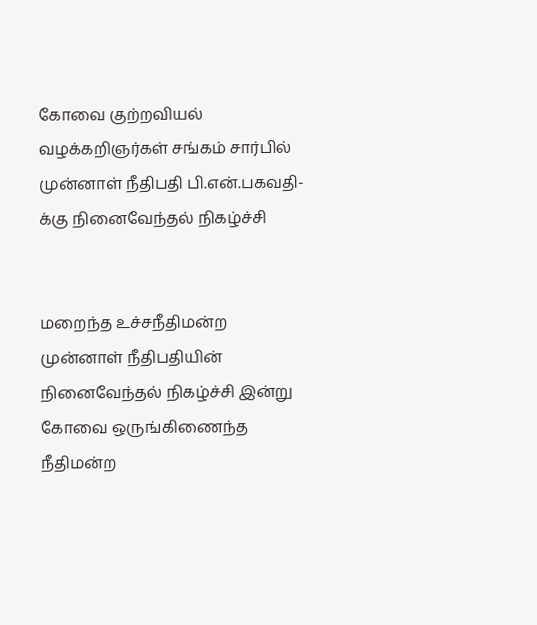கோவை குற்றவியல் வழக்கறிஞர்கள் சங்கம் சார்பில் முன்னாள் நீதிபதி பி.என்.பகவதி-க்கு நினைவேந்தல் நிகழ்ச்சி


மறைந்த உச்சநீதிமன்ற முன்னாள் நீதிபதியின் நினைவேந்தல் நிகழ்ச்சி இன்று கோவை ஒருங்கிணைந்த நீதிமன்ற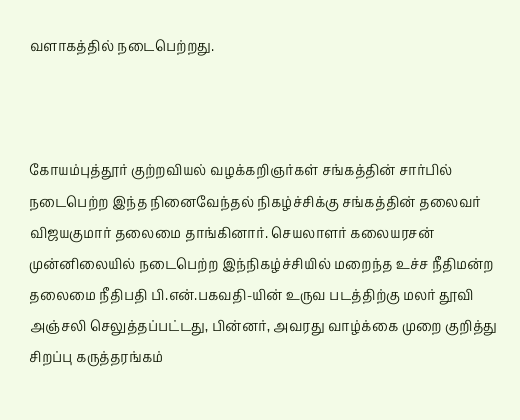வளாகத்தில் நடைபெற்றது.



கோயம்புத்தூர் குற்றவியல் வழக்கறிஞர்கள் சங்கத்தின் சார்பில் நடைபெற்ற இந்த நினைவேந்தல் நிகழ்ச்சிக்கு சங்கத்தின் தலைவர் விஜயகுமார் தலைமை தாங்கினார். செயலாளர் கலையரசன் முன்னிலையில் நடைபெற்ற இந்நிகழ்ச்சியில் மறைந்த உச்ச நீதிமன்ற தலைமை நீதிபதி பி.என்.பகவதி-யின் உருவ படத்திற்கு மலர் தூவி அஞ்சலி செலுத்தப்பட்டது, பின்னர், அவரது வாழ்க்கை முறை குறித்து சிறப்பு கருத்தரங்கம்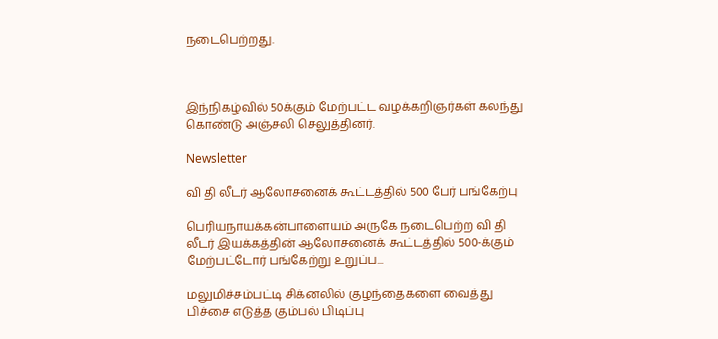நடைபெற்றது.



இந்நிகழ்வில் 50க்கும் மேற்பட்ட வழக்கறிஞர்கள் கலந்து கொண்டு அஞ்சலி செலுத்தினர்.

Newsletter

வி தி லீடர் ஆலோசனைக் கூட்டத்தில் 500 பேர் பங்கேற்பு

பெரியநாயக்கன்பாளையம் அருகே நடைபெற்ற வி தி லீடர் இயக்கத்தின் ஆலோசனைக் கூட்டத்தில் 500-க்கும் மேற்பட்டோர் பங்கேற்று உறுப்ப...

மலுமிச்சம்பட்டி சிக்னலில் குழந்தைகளை வைத்து பிச்சை எடுத்த கும்பல் பிடிப்பு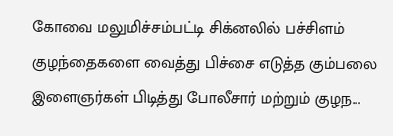கோவை மலுமிச்சம்பட்டி சிக்னலில் பச்சிளம் குழந்தைகளை வைத்து பிச்சை எடுத்த கும்பலை இளைஞர்கள் பிடித்து போலீசார் மற்றும் குழந...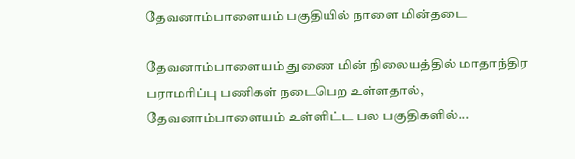தேவனாம்பாளையம் பகுதியில் நாளை மின்தடை

தேவனாம்பாளையம் துணை மின் நிலையத்தில் மாதாந்திர பராமரிப்பு பணிகள் நடைபெற உள்ளதால், தேவனாம்பாளையம் உள்ளிட்ட பல பகுதிகளில்...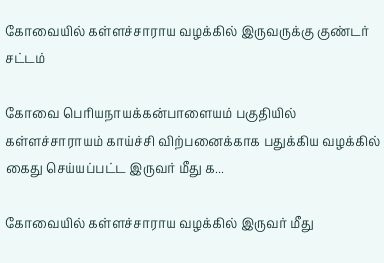கோவையில் கள்ளச்சாராய வழக்கில் இருவருக்கு குண்டர் சட்டம்

கோவை பெரியநாயக்கன்பாளையம் பகுதியில் கள்ளச்சாராயம் காய்ச்சி விற்பனைக்காக பதுக்கிய வழக்கில் கைது செய்யப்பட்ட இருவர் மீது க...

கோவையில் கள்ளச்சாராய வழக்கில் இருவர் மீது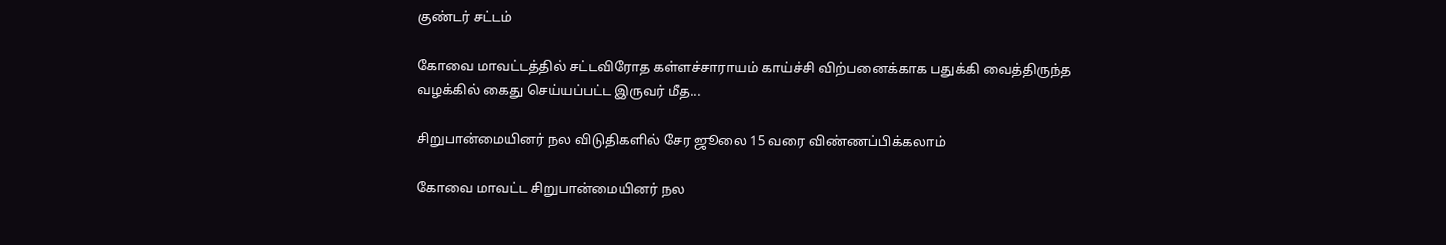குண்டர் சட்டம்

கோவை மாவட்டத்தில் சட்டவிரோத கள்ளச்சாராயம் காய்ச்சி விற்பனைக்காக பதுக்கி வைத்திருந்த வழக்கில் கைது செய்யப்பட்ட இருவர் மீத...

சிறுபான்மையினர் நல விடுதிகளில் சேர ஜூலை 15 வரை விண்ணப்பிக்கலாம்

கோவை மாவட்ட சிறுபான்மையினர் நல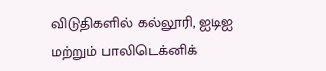விடுதிகளில் கல்லூரி, ஐடிஐ மற்றும் பாலிடெக்னிக்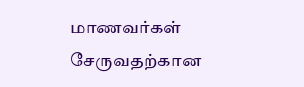மாணவர்கள் சேருவதற்கான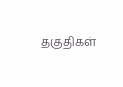தகுதிகள்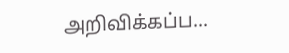அறிவிக்கப்ப...